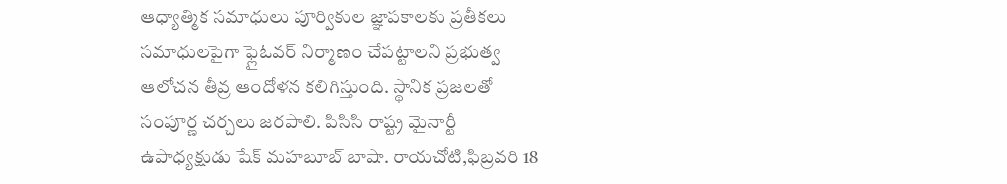ఆధ్యాత్మిక సమాధులు పూర్వికుల జ్ఞాపకాలకు ప్రతీకలు
సమాధులపైగా ఫ్లైఓవర్ నిర్మాణం చేపట్టాలని ప్రభుత్వ ఆలోచన తీవ్ర ఆందోళన కలిగిస్తుంది. స్థానిక ప్రజలతో సంపూర్ణ చర్చలు జరపాలి. పిసిసి రాష్ట్ర మైనార్టీ ఉపాధ్యక్షుడు షేక్ మహబూబ్ బాషా. రాయచోటి,ఫిబ్రవరి 18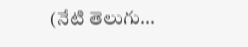(నేటి తెలుగు...